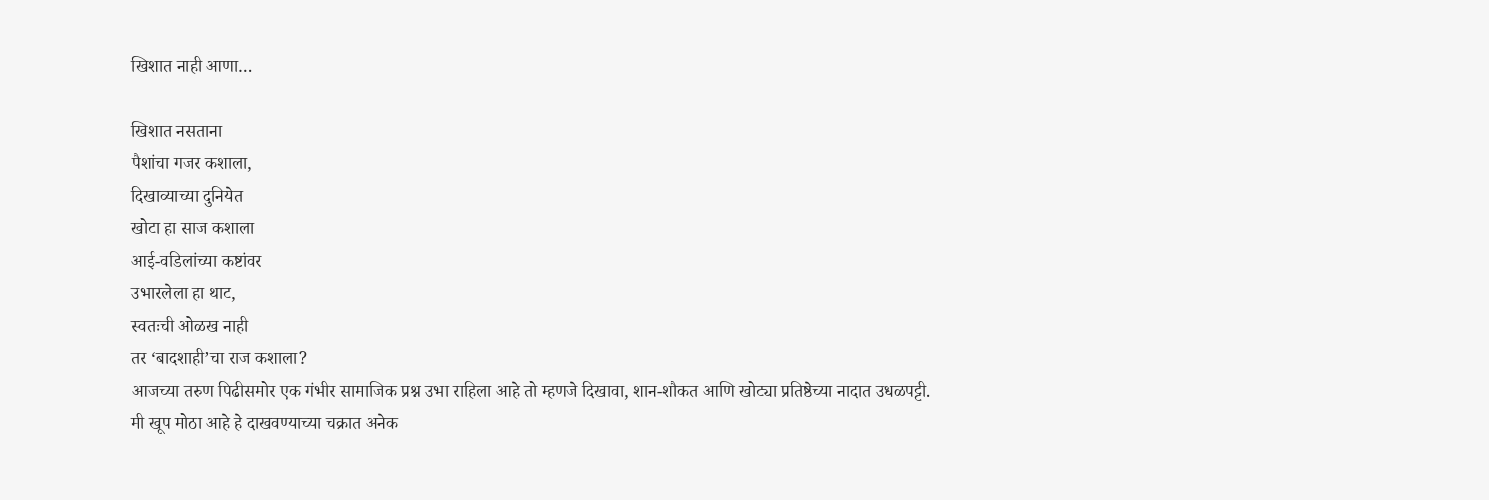खिशात नाही आणा…

खिशात नसताना
पैशांचा गजर कशाला,
दिखाव्याच्या दुनियेत
खोटा हा साज कशाला
आई-वडिलांच्या कष्टांवर
उभारलेला हा थाट,
स्वतःची ओळख नाही
तर ‘बादशाही’चा राज कशाला?
आजच्या तरुण पिढीसमोर एक गंभीर सामाजिक प्रश्न उभा राहिला आहे तो म्हणजे दिखावा, शान-शौकत आणि खोट्या प्रतिष्ठेच्या नादात उधळपट्टी. मी खूप मोठा आहे हे दाखवण्याच्या चक्रात अनेक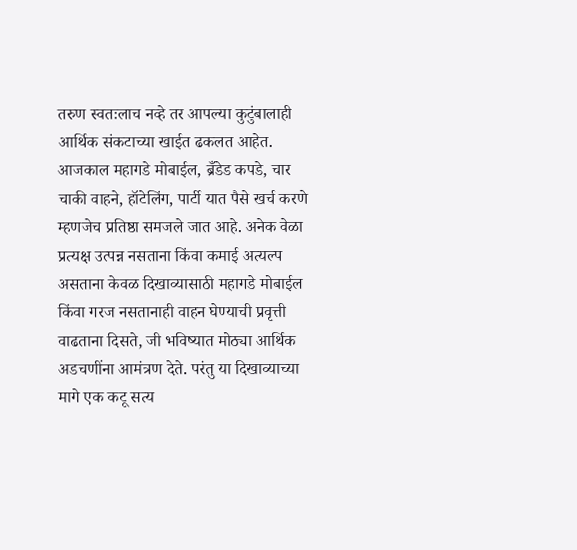तरुण स्वतःलाच नव्हे तर आपल्या कुटुंबालाही आर्थिक संकटाच्या खाईत ढकलत आहेत. आजकाल महागडे मोबाईल, ब्रँडेड कपडे, चार चाकी वाहने, हॉटेलिंग, पार्टी यात पैसे खर्च करणे म्हणजेच प्रतिष्ठा समजले जात आहे. अनेक वेळा प्रत्यक्ष उत्पन्न नसताना किंवा कमाई अत्यल्प असताना केवळ दिखाव्यासाठी महागडे मोबाईल किंवा गरज नसतानाही वाहन घेण्याची प्रवृत्ती वाढताना दिसते, जी भविष्यात मोठ्या आर्थिक अडचणींना आमंत्रण देते. परंतु या दिखाव्याच्या मागे एक कटू सत्य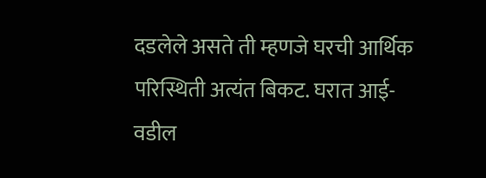दडलेले असते ती म्हणजे घरची आर्थिक परिस्थिती अत्यंत बिकट. घरात आई-वडील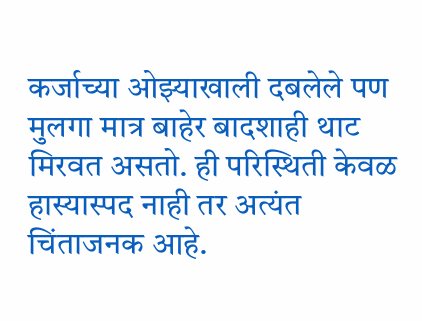कर्जाच्या ओझ्याखाली दबलेले पण मुलगा मात्र बाहेर बादशाही थाट मिरवत असतो. ही परिस्थिती केवळ हास्यास्पद नाही तर अत्यंत चिंताजनक आहे.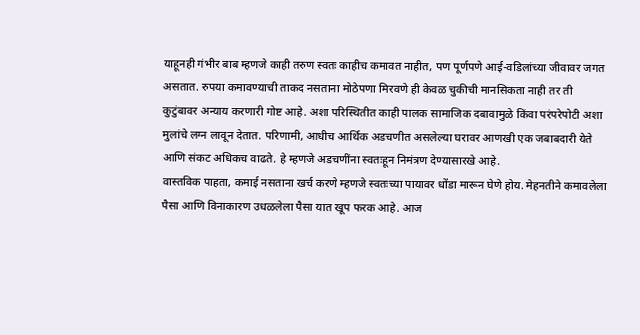याहूनही गंभीर बाब म्हणजे काही तरुण स्वतः काहीच कमावत नाहीत, पण पूर्णपणे आई-वडिलांच्या जीवावर जगत असतात. रुपया कमावण्याची ताकद नसताना मोठेपणा मिरवणे ही केवळ चुकीची मानसिकता नाही तर ती कुटुंबावर अन्याय करणारी गोष्ट आहे. अशा परिस्थितीत काही पालक सामाजिक दबावामुळे किंवा परंपरेपोटी अशा मुलांचे लग्न लावून देतात. परिणामी, आधीच आर्थिक अडचणीत असलेल्या घरावर आणखी एक जबाबदारी येते आणि संकट अधिकच वाढते. हे म्हणजे अडचणींना स्वतःहून निमंत्रण देण्यासारखे आहे.
वास्तविक पाहता, कमाई नसताना खर्च करणे म्हणजे स्वतःच्या पायावर धोंडा मारून घेणे होय. मेहनतीने कमावलेला पैसा आणि विनाकारण उधळलेला पैसा यात खूप फरक आहे. आज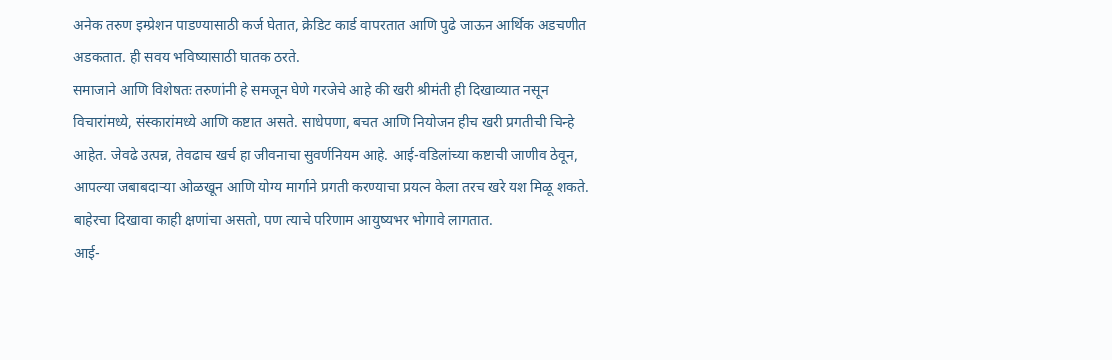अनेक तरुण इम्प्रेशन पाडण्यासाठी कर्ज घेतात, क्रेडिट कार्ड वापरतात आणि पुढे जाऊन आर्थिक अडचणीत अडकतात. ही सवय भविष्यासाठी घातक ठरते.
समाजाने आणि विशेषतः तरुणांनी हे समजून घेणे गरजेचे आहे की खरी श्रीमंती ही दिखाव्यात नसून विचारांमध्ये, संस्कारांमध्ये आणि कष्टात असते. साधेपणा, बचत आणि नियोजन हीच खरी प्रगतीची चिन्हे आहेत. जेवढे उत्पन्न, तेवढाच खर्च हा जीवनाचा सुवर्णनियम आहे. आई-वडिलांच्या कष्टाची जाणीव ठेवून, आपल्या जबाबदार्‍या ओळखून आणि योग्य मार्गाने प्रगती करण्याचा प्रयत्न केला तरच खरे यश मिळू शकते. बाहेरचा दिखावा काही क्षणांचा असतो, पण त्याचे परिणाम आयुष्यभर भोगावे लागतात.
आई-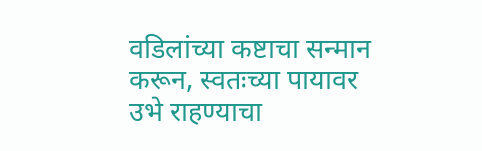वडिलांच्या कष्टाचा सन्मान करून, स्वतःच्या पायावर उभे राहण्याचा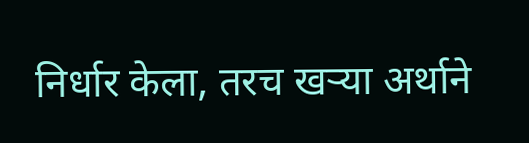निर्धार केला, तरच खर्‍या अर्थाने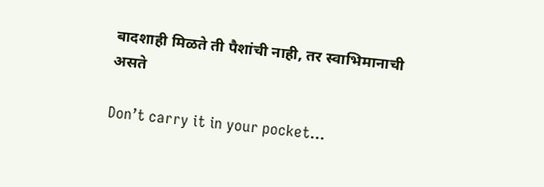बादशाही मिळते ती पैशांची नाही, तर स्वाभिमानाची असते

Don’t carry it in your pocket…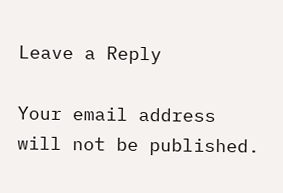Leave a Reply

Your email address will not be published.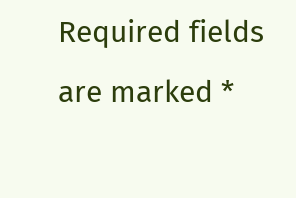Required fields are marked *